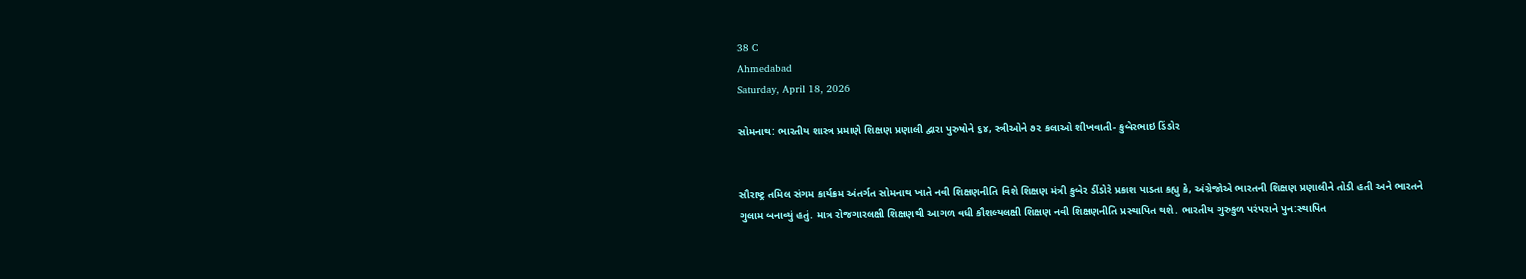38 C
Ahmedabad
Saturday, April 18, 2026

સોમનાથ: ભારતીય શાસ્ત્ર પ્રમાણે શિક્ષણ પ્રણાલી દ્વારા પુરુષોને ૬૪, સ્ત્રીઓને ૭૨ કલાઓ શીખવાતી- કુબેરભાઇ ડિંડોર


સૌરાષ્ટ્ર તમિલ સંગમ કાર્યક્રમ અંતર્ગત સોમનાથ ખાતે નવી શિક્ષણનીતિ વિશે શિક્ષણ મંત્રી કુબેર ડીંડોરે પ્રકાશ પાડતા કહ્યુ કે, અંગ્રેજોએ ભારતની શિક્ષણ પ્રણાલીને તોડી હતી અને ભારતને ગુલામ બનાવ્યું હતું. માત્ર રોજગારલક્ષી શિક્ષણથી આગળ વધી કૌશલ્યલક્ષી શિક્ષણ નવી શિક્ષણનીતિ પ્રસ્થાપિત થશે. ભારતીય ગુરુકુળ પરંપરાને પુન:સ્થાપિત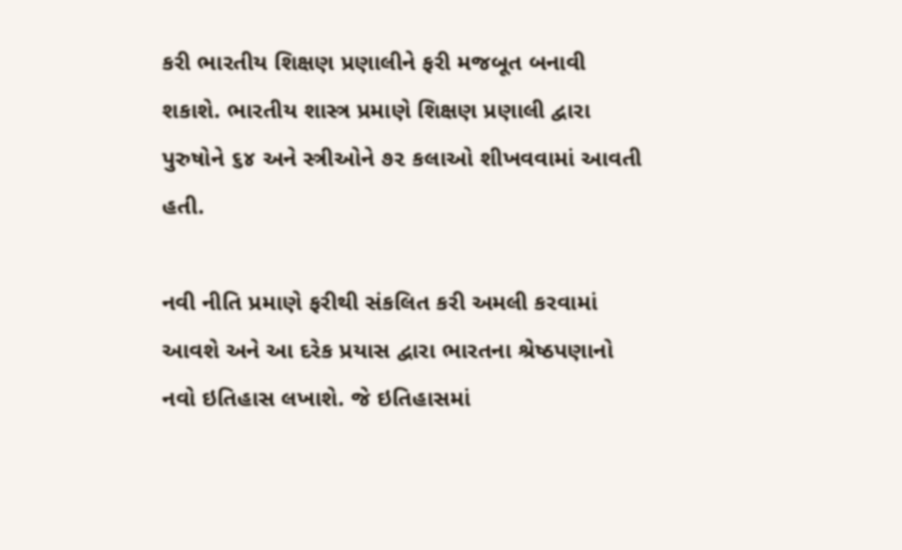કરી ભારતીય શિક્ષણ પ્રણાલીને ફરી મજબૂત બનાવી શકાશે. ભારતીય શાસ્ત્ર પ્રમાણે શિક્ષણ પ્રણાલી દ્વારા પુરુષોને ૬૪ અને સ્ત્રીઓને ૭૨ કલાઓ શીખવવામાં આવતી હતી.

નવી નીતિ પ્રમાણે ફરીથી સંકલિત કરી અમલી કરવામાં આવશે અને આ દરેક પ્રયાસ દ્વારા ભારતના શ્રેષ્ઠપણાનો નવો ઇતિહાસ લખાશે. જે ઇતિહાસમાં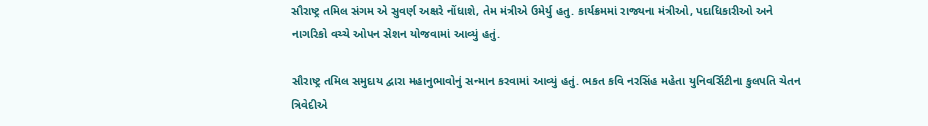સૌરાષ્ટ્ર તમિલ સંગમ એ સુવર્ણ અક્ષરે નોંધાશે, તેમ મંત્રીએ ઉમેર્યુ હતુ. કાર્યક્રમમાં રાજ્યના મંત્રીઓ, પદાધિકારીઓ અને નાગરિકો વચ્ચે ઓપન સેશન યોજવામાં આવ્યું હતું.

સૌરાષ્ટ્ર તમિલ સમુદાય દ્વારા મહાનુભાવોનું સન્માન કરવામાં આવ્યું હતું. ભકત કવિ નરસિંહ મહેતા યુનિવર્સિટીના કુલપતિ ચેતન ત્રિવેદીએ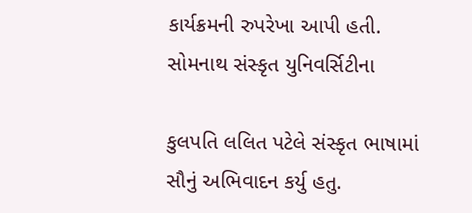કાર્યક્રમની રુપરેખા આપી હતી. સોમનાથ સંસ્કૃત યુનિવર્સિટીના

કુલપતિ લલિત પટેલે સંસ્કૃત ભાષામાં સૌનું અભિવાદન કર્યુ હતુ.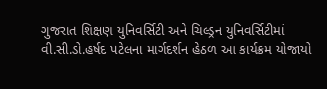ગુજરાત શિક્ષણ યુનિવર્સિટી અને ચિલ્ડ્રન યુનિવર્સિટીમાં વી.સી.ડો.હર્ષદ પટેલના માર્ગદર્શન હેઠળ આ કાર્યક્રમ યોજાયો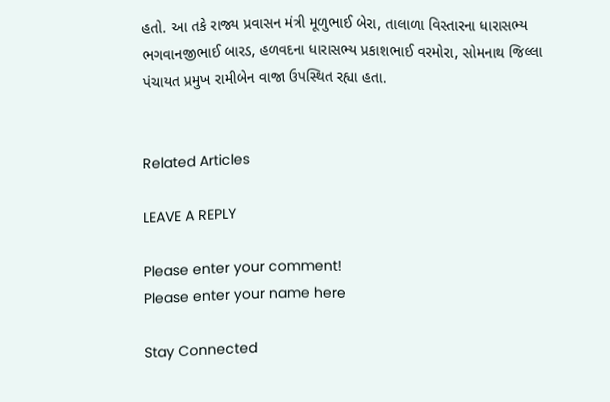હતો. આ તકે રાજ્ય પ્રવાસન મંત્રી મૂળુભાઈ બેરા, તાલાળા વિસ્તારના ધારાસભ્ય ભગવાનજીભાઈ બારડ, હળવદના ધારાસભ્ય પ્રકાશભાઈ વરમોરા, સોમનાથ જિલ્લા પંચાયત પ્રમુખ રામીબેન વાજા ઉપસ્થિત રહ્યા હતા.


Related Articles

LEAVE A REPLY

Please enter your comment!
Please enter your name here

Stay Connected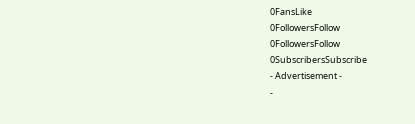0FansLike
0FollowersFollow
0FollowersFollow
0SubscribersSubscribe
- Advertisement -
-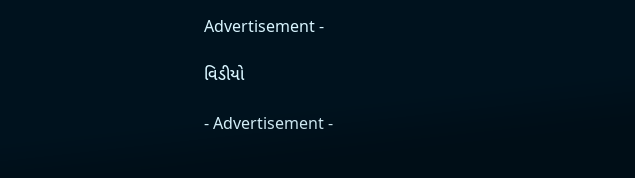Advertisement -

વિડીયો

- Advertisement -